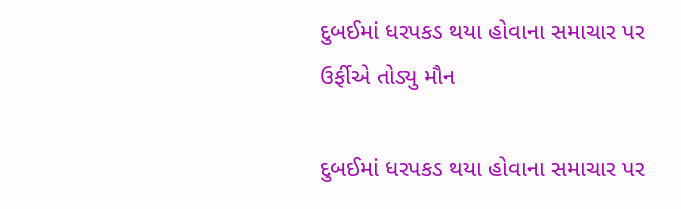દુબઈમાં ધરપકડ થયા હોવાના સમાચાર પર ઉર્ફીએ તોડ્યુ મૌન

દુબઈમાં ધરપકડ થયા હોવાના સમાચાર પર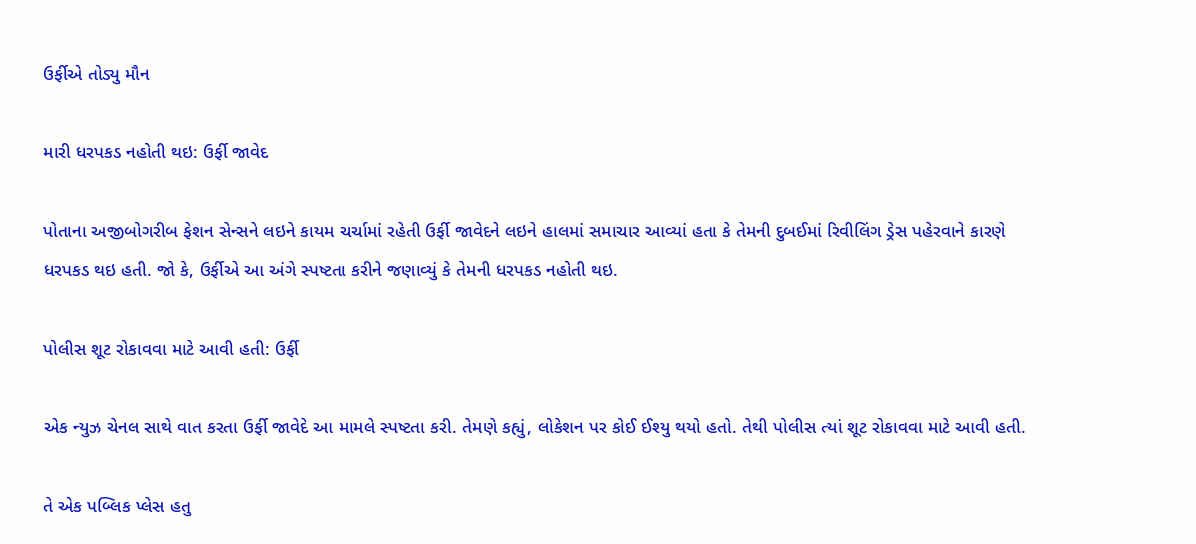ઉર્ફીએ તોડ્યુ મૌન

મારી ધરપકડ નહોતી થઇ: ઉર્ફી જાવેદ

પોતાના અજીબોગરીબ ફેશન સેન્સને લઇને કાયમ ચર્ચામાં રહેતી ઉર્ફી જાવેદને લઇને હાલમાં સમાચાર આવ્યાં હતા કે તેમની દુબઈમાં રિવીલિંગ ડ્રેસ પહેરવાને કારણે ધરપકડ થઇ હતી. જો કે, ઉર્ફીએ આ અંગે સ્પષ્ટતા કરીને જણાવ્યું કે તેમની ધરપકડ નહોતી થઇ.

પોલીસ શૂટ રોકાવવા માટે આવી હતી: ઉર્ફી

એક ન્યુઝ ચેનલ સાથે વાત કરતા ઉર્ફી જાવેદે આ મામલે સ્પષ્ટતા કરી. તેમણે કહ્યું, લોકેશન પર કોઈ ઈશ્યુ થયો હતો. તેથી પોલીસ ત્યાં શૂટ રોકાવવા માટે આવી હતી.

તે એક પબ્લિક પ્લેસ હતુ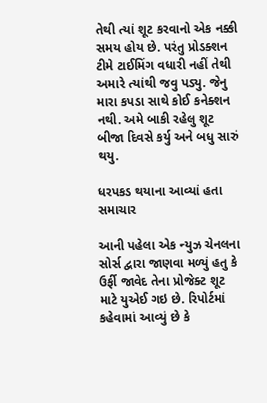તેથી ત્યાં શૂટ કરવાનો એક નક્કી સમય હોય છે. પરંતુ પ્રોડક્શન ટીમે ટાઈમિંગ વધારી નહીં તેથી અમારે ત્યાંથી જવુ પડ્યુ. જેનુ મારા કપડા સાથે કોઈ કનેક્શન નથી. અમે બાકી રહેલુ શૂટ બીજા દિવસે કર્યુ અને બધુ સારું થયુ.

ધરપકડ થયાના આવ્યાં હતા સમાચાર

આની પહેલા એક ન્યુઝ ચેનલના સોર્સ દ્વારા જાણવા મળ્યું હતુ કે ઉર્ફી જાવેદ તેના પ્રોજેક્ટ શૂટ માટે યુએઈ ગઇ છે. રિપોર્ટમાં કહેવામાં આવ્યું છે કે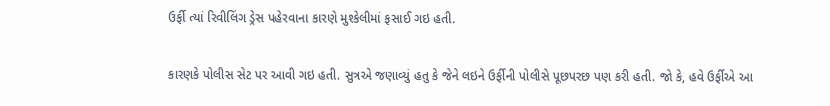ઉર્ફી ત્યાં રિવીલિંગ ડ્રેસ પહેરવાના કારણે મુશ્કેલીમાં ફસાઈ ગઇ હતી.

કારણકે પોલીસ સેટ પર આવી ગઇ હતી. સુત્રએ જણાવ્યું હતુ કે જેને લઇને ઉર્ફીની પોલીસે પૂછપરછ પણ કરી હતી. જો કે, હવે ઉર્ફીએ આ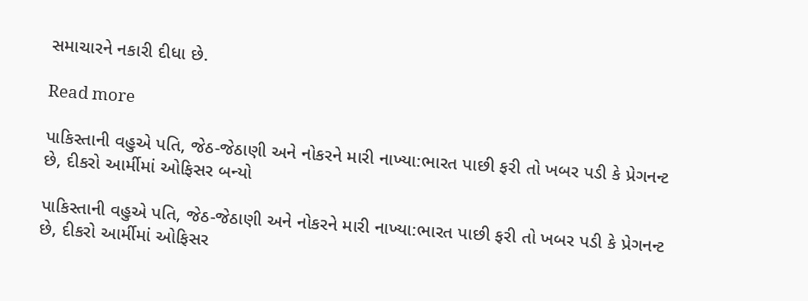સમાચારને નકારી દીધા છે.

Read more

પાકિસ્તાની વહુએ પતિ, જેઠ-જેઠાણી અને નોકરને મારી નાખ્યા:ભારત પાછી ફરી તો ખબર પડી કે પ્રેગનન્ટ છે, દીકરો આર્મીમાં ઓફિસર બન્યો

પાકિસ્તાની વહુએ પતિ, જેઠ-જેઠાણી અને નોકરને મારી નાખ્યા:ભારત પાછી ફરી તો ખબર પડી કે પ્રેગનન્ટ છે, દીકરો આર્મીમાં ઓફિસર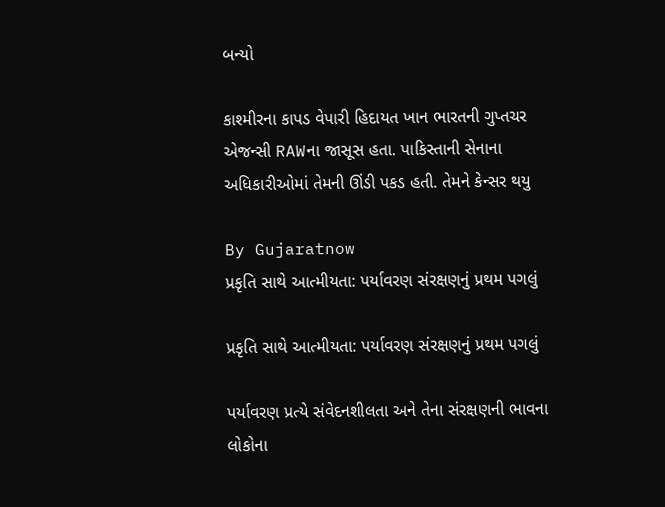બન્યો

કાશ્મીરના કાપડ વેપારી હિદાયત ખાન ભારતની ગુપ્તચર એજન્સી RAWના જાસૂસ હતા. પાકિસ્તાની સેનાના અધિકારીઓમાં તેમની ઊંડી પકડ હતી. તેમને કેન્સર થયુ

By Gujaratnow
પ્રકૃતિ સાથે આત્મીયતા: પર્યાવરણ સંરક્ષણનું પ્રથમ પગલું

પ્રકૃતિ સાથે આત્મીયતા: પર્યાવરણ સંરક્ષણનું પ્રથમ પગલું

પર્યાવરણ પ્રત્યે સંવેદનશીલતા અને તેના સંરક્ષણની ભાવના લોકોના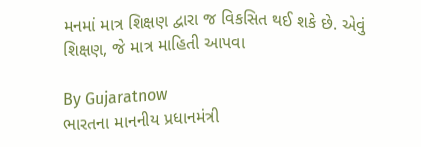મનમાં માત્ર શિક્ષણ દ્વારા જ વિકસિત થઈ શકે છે. એવું શિક્ષણ, જે માત્ર માહિતી આપવા

By Gujaratnow
ભારતના માનનીય પ્રધાનમંત્રી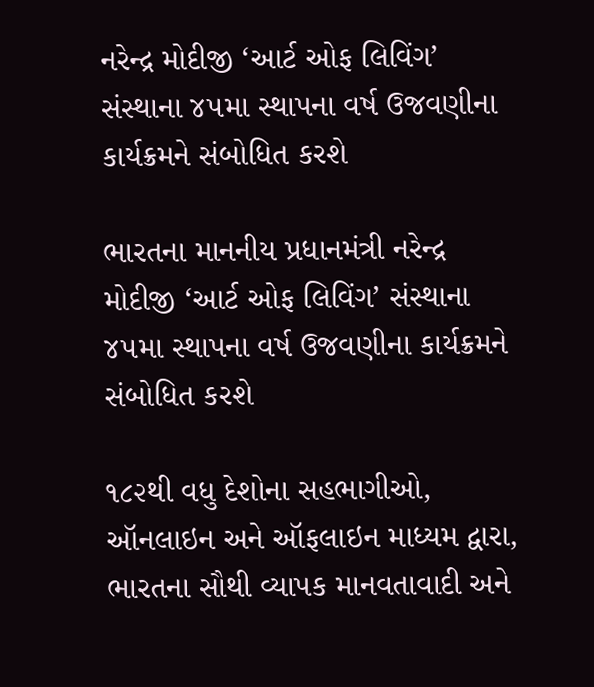નરેન્દ્ર મોદીજી ‘આર્ટ ઓફ લિવિંગ’ સંસ્થાના ૪૫મા સ્થાપના વર્ષ ઉજવણીના કાર્યક્રમને સંબોધિત કરશે

ભારતના માનનીય પ્રધાનમંત્રી નરેન્દ્ર મોદીજી ‘આર્ટ ઓફ લિવિંગ’ સંસ્થાના ૪૫મા સ્થાપના વર્ષ ઉજવણીના કાર્યક્રમને સંબોધિત કરશે

૧૮૨થી વધુ દેશોના સહભાગીઓ, ઑનલાઇન અને ઑફલાઇન માધ્યમ દ્વારા, ભારતના સૌથી વ્યાપક માનવતાવાદી અને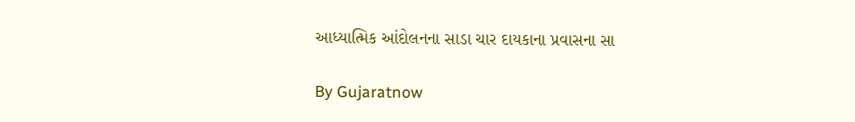આધ્યાત્મિક આંદોલનના સાડા ચાર દાયકાના પ્રવાસના સા

By Gujaratnow